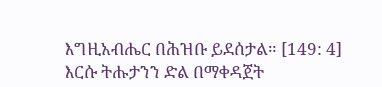እግዚአብሔር በሕዝቡ ይደሰታል። [149: 4]
እርሱ ትሑታንን ድል በማቀዳጀት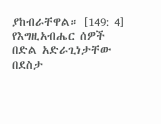ያከብራቸዋል። [149: 4]
የእግዚአብሔር ሰዎች በድል አድራጊነታቸው በደስታ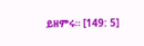ይዘምሩ። [149: 5]